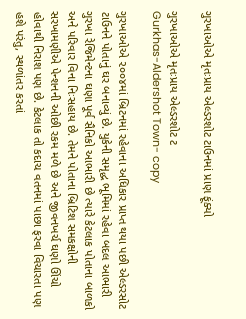ગુરખાઓએ મૃતઃપ્રાય એલ્ડરશોટ ટાઉનમાં પ્રાણ ફૂંક્યો

ગુરખાઓએ મૃતઃપ્રાય એલ્ડરશોટ ટ
Gurkhas-Aldershot Town- copy

ગુરખાઓએ ૨૦૦૪માં બ્રિટનમાં રહેવાના અધિકાર પ્રાપ્ત થયા પછી એલ્ડરસોટ ટાઉનને પોતાનું ઘર બનાવ્યું છે. યુકેની સમૃદ્ધ ભૂમિમાં રહેવા બદલ આભારી ગુરખા રેજિમેન્ટના ઘણા પૂર્વ સૈનિકો આભારી છે ત્યારે કેટલાક પોતાના બાળકો અને પરિવાર વિના નિઃસહાય છે. તેમને પોતાના બ્રિટિશ સમકક્ષોની સરખામણીએ પેન્શનની ઓછી રકમ મળે છે અને જીવનખર્ચ ઘણો ઊંચો હોવાથી નિરાશ પણ છે. કેટલાક તો કદાચ વતનમાં પાછા ફરવા વિચારતા પણ હશે પરંતુ, સ્થળાંતર કરતાં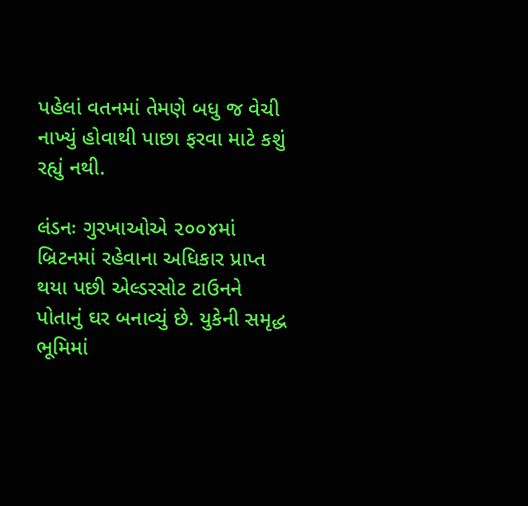પહેલાં વતનમાં તેમણે બધુ જ વેચી નાખ્યું હોવાથી પાછા ફરવા માટે કશું રહ્યું નથી.

લંડનઃ ગુરખાઓએ ૨૦૦૪માં બ્રિટનમાં રહેવાના અધિકાર પ્રાપ્ત થયા પછી એલ્ડરસોટ ટાઉનને પોતાનું ઘર બનાવ્યું છે. યુકેની સમૃદ્ધ ભૂમિમાં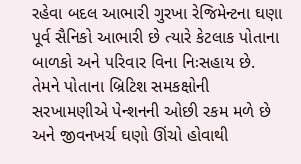રહેવા બદલ આભારી ગુરખા રેજિમેન્ટના ઘણા પૂર્વ સૈનિકો આભારી છે ત્યારે કેટલાક પોતાના બાળકો અને પરિવાર વિના નિઃસહાય છે. તેમને પોતાના બ્રિટિશ સમકક્ષોની સરખામણીએ પેન્શનની ઓછી રકમ મળે છે અને જીવનખર્ચ ઘણો ઊંચો હોવાથી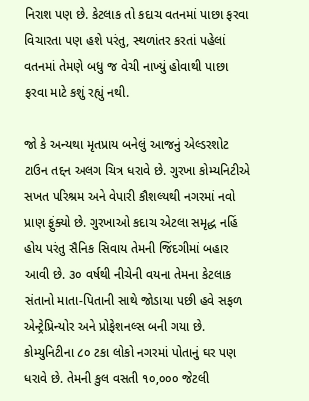નિરાશ પણ છે. કેટલાક તો કદાચ વતનમાં પાછા ફરવા વિચારતા પણ હશે પરંતુ, સ્થળાંતર કરતાં પહેલાં વતનમાં તેમણે બધુ જ વેચી નાખ્યું હોવાથી પાછા ફરવા માટે કશું રહ્યું નથી.

જો કે અન્યથા મૃતપ્રાય બનેલું આજનું એલ્ડરશોટ ટાઉન તદ્દન અલગ ચિત્ર ધરાવે છે. ગુરખા કોમ્યનિટીએ સખત પરિશ્રમ અને વેપારી કૌશલ્યથી નગરમાં નવો પ્રાણ ફુંક્યો છે. ગુરખાઓ કદાચ એટલા સમૃદ્ધ નહિં હોય પરંતુ સૈનિક સિવાય તેમની જિંદગીમાં બહાર આવી છે. ૩૦ વર્ષથી નીચેની વયના તેમના કેટલાક સંતાનો માતા-પિતાની સાથે જોડાયા પછી હવે સફળ એન્ટ્રેપ્રિન્યોર અને પ્રોફેશનલ્સ બની ગયા છે. કોમ્યુનિટીના ૮૦ ટકા લોકો નગરમાં પોતાનું ઘર પણ ધરાવે છે. તેમની કુલ વસતી ૧૦,૦૦૦ જેટલી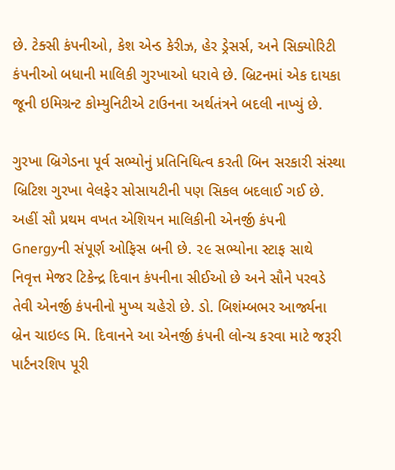છે. ટેક્સી કંપનીઓ, કેશ એન્ડ કેરીઝ, હેર ડ્રેસર્સ, અને સિક્યોરિટી કંપનીઓ બધાની માલિકી ગુરખાઓ ધરાવે છે. બ્રિટનમાં એક દાયકા જૂની ઇમિગ્રન્ટ કોમ્યુનિટીએ ટાઉનના અર્થતંત્રને બદલી નાખ્યું છે.

ગુરખા બ્રિગેડના પૂર્વ સભ્યોનું પ્રતિનિધિત્વ કરતી બિન સરકારી સંસ્થા બ્રિટિશ ગુરખા વેલફેર સોસાયટીની પણ સિકલ બદલાઈ ગઈ છે. અહીં સૌ પ્રથમ વખત એશિયન માલિકીની એનર્જી કંપની Gnergyની સંપૂર્ણ ઓફિસ બની છે. ૨૯ સભ્યોના સ્ટાફ સાથે નિવૃત્ત મેજર ટિકેન્દ્ર દિવાન કંપનીના સીઈઓ છે અને સૌને પરવડે તેવી એનર્જી કંપનીનો મુખ્ય ચહેરો છે. ડો. બિશંમ્બભર આર્જ્યના બ્રેન ચાઇલ્ડ મિ. દિવાનને આ એનર્જી કંપની લોન્ચ કરવા માટે જરૂરી પાર્ટનરશિપ પૂરી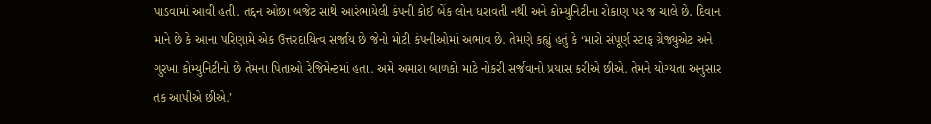પાડવામાં આવી હતી. તદ્દન ઓછા બજેટ સાથે આરંભાયેલી કંપની કોઈ બેંક લોન ધરાવતી નથી અને કોમ્યુનિટીના રોકાણ પર જ ચાલે છે. દિવાન માને છે કે આના પરિણામે એક ઉત્તરદાયિત્વ સર્જાય છે જેનો મોટી કંપનીઓમાં અભાવ છે. તેમણે કહ્યું હતું કે ‘મારો સંપૂર્ણ સ્ટાફ ગ્રેજ્યુએટ અને ગુરખા કોમ્યુનિટીનો છે તેમના પિતાઓ રેજિમેન્ટમાં હતા. અમે અમારા બાળકો માટે નોકરી સર્જવાનો પ્રયાસ કરીએ છીએ. તેમને યોગ્યતા અનુસાર તક આપીએ છીએ.’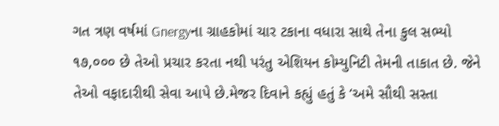ગત ત્રણ વર્ષમાં Gnergyના ગ્રાહકોમાં ચાર ટકાના વધારા સાથે તેના કુલ સભ્યો ૧૭,૦૦૦ છે તેઓ પ્રચાર કરતા નથી પરંતુ એશિયન કોમ્યુનિટી તેમની તાકાત છે. જેને તેઓ વફાદારીથી સેવા આપે છે.મેજર દિવાને કહ્યું હતું કે ‘અમે સૌથી સસ્તા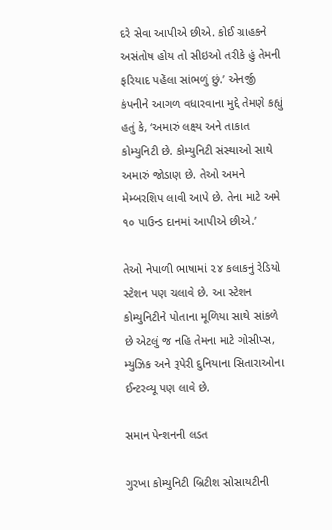દરે સેવા આપીએ છીએ. કોઈ ગ્રાહકને અસંતોષ હોય તો સીઇઓ તરીકે હું તેમની ફરિયાદ પહેંલા સાંભળું છું.’ એનર્જી કંપનીને આગળ વધારવાના મુદ્દે તેમણે કહ્યું હતું કે, ‘અમારું લક્ષ્ય અને તાકાત કોમ્યુનિટી છે. કોમ્યુનિટી સંસ્થાઓ સાથે અમારું જોડાણ છે. તેઓ અમને મેમ્બરશિપ લાવી આપે છે. તેના માટે અમે ૧૦ પાઉન્ડ દાનમાં આપીએ છીએ.’

તેઓ નેપાળી ભાષામાં ૨૪ કલાકનું રેડિયો સ્ટેશન પણ ચલાવે છે. આ સ્ટેશન કોમ્યુનિટીને પોતાના મૂળિયા સાથે સાંકળે છે એટલું જ નહિ તેમના માટે ગોસીપ્સ, મ્યુઝિક અને રૂપેરી દુનિયાના સિતારાઓના ઈન્ટરવ્યૂ પણ લાવે છે.

સમાન પેન્શનની લડત

ગુરખા કોમ્યુનિટી બ્રિટીશ સોસાયટીની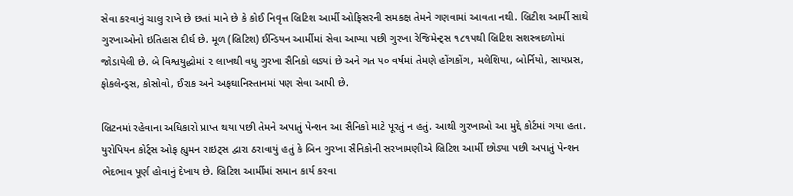સેવા કરવાનું ચાલુ રાખે છે છતાં માને છે કે કોઈ નિવૃત્ત બ્રિટિશ આર્મી ઓફિસરની સમકક્ષ તેમને ગણવામાં આવતા નથી. બ્રિટીશ આર્મી સાથે ગુરખાઓનો ઇતિહાસ દીર્ઘ છે. મૂળ (બ્રિટિશ) ઈન્ડિયન આર્મીમાં સેવા આપ્યા પછી ગુરખા રેજિમેન્ટ્સ ૧૮૧૫થી બ્રિટિશ સશસ્ત્રદળોમાં જોડાયેલી છે. બે વિશ્વયુદ્ધોમાં ૨ લાખથી વધુ ગુરખા સૈનિકો લડ્યાં છે અને ગત ૫૦ વર્ષમાં તેમણે હોંગકોંગ, મલેશિયા, બોર્નિયો, સાયપ્રસ, ફોકલેન્ડ્સ, કોસોવો, ઈરાક અને અફઘાનિસ્તાનમાં પણ સેવા આપી છે.

બ્રિટનમાં રહેવાના અધિકારો પ્રાપ્ત થયા પછી તેમને અપાતું પેન્શન આ સૈનિકો માટે પૂરતું ન હતું. આથી ગુરખાઓ આ મુદ્દે કોર્ટમાં ગયા હતા. યુરોપિયન કોર્ટ્સ ઓફ હ્યુમન રાઇટ્સ દ્વારા ઠરાવાયું હતું કે બિન ગુરખા સૈનિકોની સરખામણીએ બ્રિટિશ આર્મી છોડ્યા પછી અપાતું પેન્શન ભેદભાવ પૂર્ણ હોવાનું દેખાય છે. બ્રિટિશ આર્મીમાં સમાન કાર્ય કરવા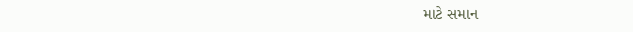માટે સમાન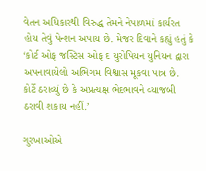વેતન અધિકારથી વિરુદ્ધ તેમને નેપાળમાં કાર્યરત હોય તેવું પેન્શન અપાય છે. મેજર દિવાને કહ્યું હતું કે ‘કોર્ટ ઓફ જસ્ટિસ ઓફ દ યુરોપિયન યુનિયન દ્વારા અપનાવાયેલો અભિગમ વિશ્વાસ મૂકવા પાત્ર છે. કોર્ટે ઠરાવ્યું છે કે અપ્રત્યક્ષ ભેદભાવને વ્યાજબી ઠરાવી શકાય નહીં.’

ગુરખાઓએ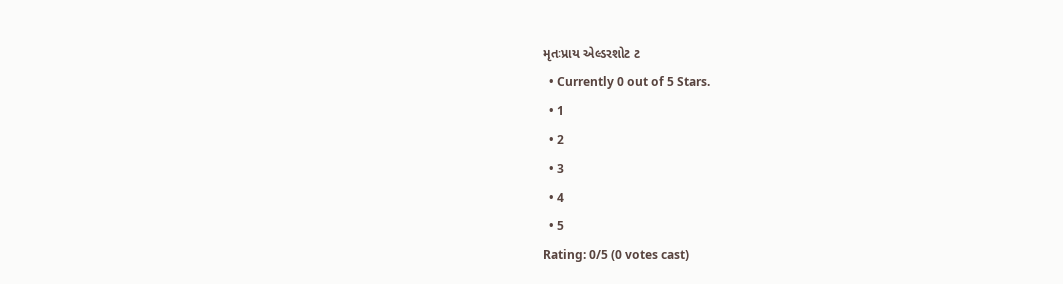મૃતઃપ્રાય એલ્ડરશોટ ટ
  • Currently 0 out of 5 Stars.
  • 1
  • 2
  • 3
  • 4
  • 5
Rating: 0/5 (0 votes cast)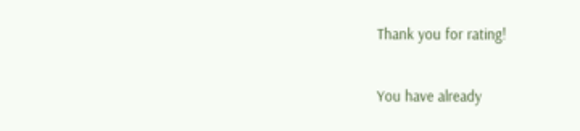Thank you for rating!

You have already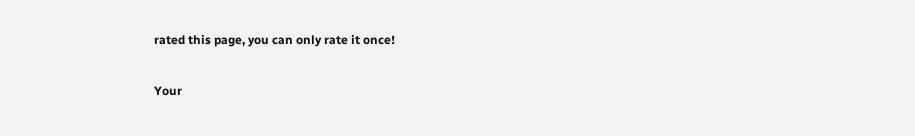rated this page, you can only rate it once!

Your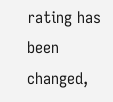rating has been changed,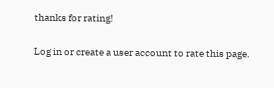thanks for rating!

Log in or create a user account to rate this page.